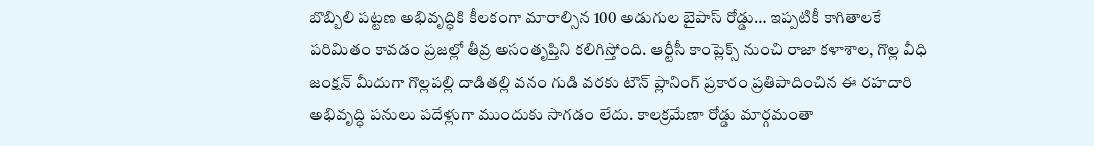బొబ్బిలి పట్టణ అభివృద్ధికి కీలకంగా మారాల్సిన 100 అడుగుల బైపాస్ రోడ్డు… ఇప్పటికీ కాగితాలకే పరిమితం కావడం ప్రజల్లో తీవ్ర అసంతృప్తిని కలిగిస్తోంది. ఆర్టీసీ కాంప్లెక్స్ నుంచి రాజా కళాశాల, గొల్ల వీధి జంక్షన్ మీదుగా గొల్లపల్లి దాడితల్లి వనం గుడి వరకు టౌన్ ప్లానింగ్ ప్రకారం ప్రతిపాదించిన ఈ రహదారి అభివృద్ధి పనులు పదేళ్లుగా ముందుకు సాగడం లేదు. కాలక్రమేణా రోడ్డు మార్గమంతా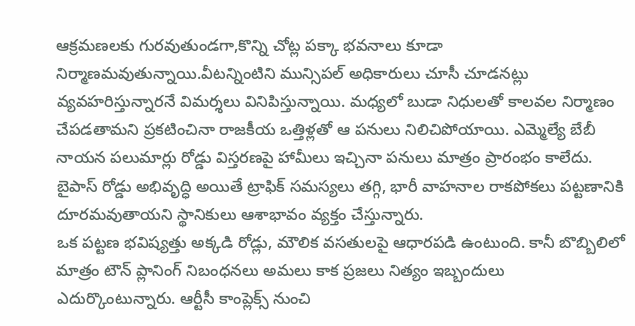ఆక్రమణలకు గురవుతుండగా,కొన్ని చోట్ల పక్కా భవనాలు కూడా నిర్మాణమవుతున్నాయి.వీటన్నింటిని మున్సిపల్ అధికారులు చూసీ చూడనట్లు వ్యవహరిస్తున్నారనే విమర్శలు వినిపిస్తున్నాయి. మధ్యలో బుడా నిధులతో కాలవల నిర్మాణం చేపడతామని ప్రకటించినా రాజకీయ ఒత్తిళ్లతో ఆ పనులు నిలిచిపోయాయి. ఎమ్మెల్యే బేబీ నాయన పలుమార్లు రోడ్డు విస్తరణపై హామీలు ఇచ్చినా పనులు మాత్రం ప్రారంభం కాలేదు. బైపాస్ రోడ్డు అభివృద్ధి అయితే ట్రాఫిక్ సమస్యలు తగ్గి, భారీ వాహనాల రాకపోకలు పట్టణానికి దూరమవుతాయని స్థానికులు ఆశాభావం వ్యక్తం చేస్తున్నారు.
ఒక పట్టణ భవిష్యత్తు అక్కడి రోడ్లు, మౌలిక వసతులపై ఆధారపడి ఉంటుంది. కానీ బొబ్బిలిలో మాత్రం టౌన్ ప్లానింగ్ నిబంధనలు అమలు కాక ప్రజలు నిత్యం ఇబ్బందులు ఎదుర్కొంటున్నారు. ఆర్టీసీ కాంప్లెక్స్ నుంచి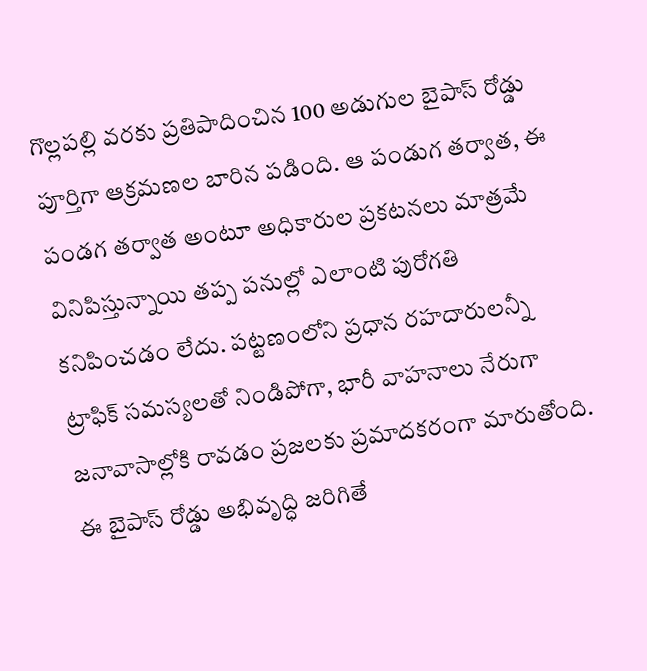గొల్లపల్లి వరకు ప్రతిపాదించిన 100 అడుగుల బైపాస్ రోడ్డు పూర్తిగా ఆక్రమణల బారిన పడింది. ఆ పండుగ తర్వాత, ఈ పండగ తర్వాత అంటూ అధికారుల ప్రకటనలు మాత్రమే వినిపిస్తున్నాయి తప్ప పనుల్లో ఎలాంటి పురోగతి కనిపించడం లేదు. పట్టణంలోని ప్రధాన రహదారులన్నీ ట్రాఫిక్ సమస్యలతో నిండిపోగా, భారీ వాహనాలు నేరుగా జనావాసాల్లోకి రావడం ప్రజలకు ప్రమాదకరంగా మారుతోంది. ఈ బైపాస్ రోడ్డు అభివృద్ధి జరిగితే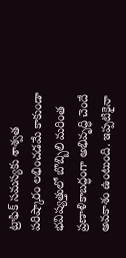ట్రాఫిక్ సమస్యకు శాశ్వత పరిష్కారం లభించడమే కాకుండా భవిష్యత్తులో బొబ్బిలి మరింత ప్రణాళికాబద్ధంగా అభివృద్ధి చెందే అవకాశం ఉంటుంది. ఇప్పటికైనా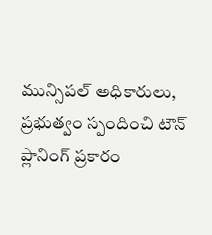మున్సిపల్ అధికారులు, ప్రభుత్వం స్పందించి టౌన్ ప్లానింగ్ ప్రకారం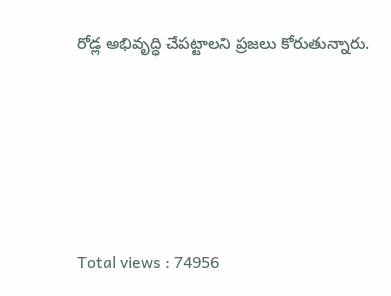రోడ్ల అభివృద్ధి చేపట్టాలని ప్రజలు కోరుతున్నారు.






Total views : 74956